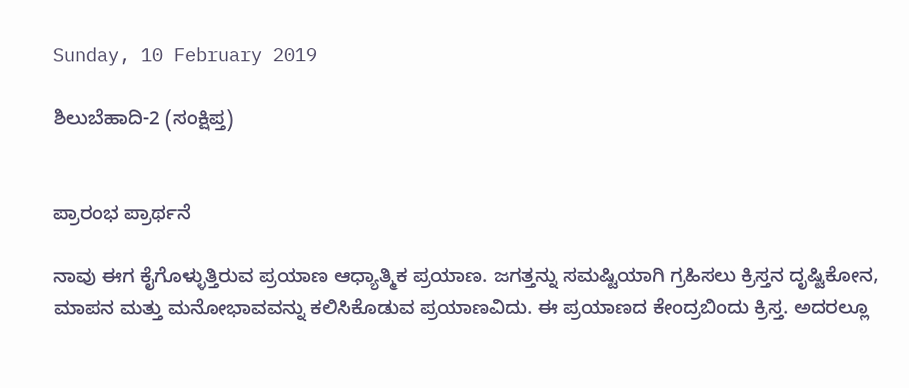Sunday, 10 February 2019

ಶಿಲುಬೆಹಾದಿ-2 (ಸಂಕ್ಷಿಪ್ತ)


ಪ್ರಾರಂಭ ಪ್ರಾರ್ಥನೆ

ನಾವು ಈಗ ಕೈಗೊಳ್ಳುತ್ತಿರುವ ಪ್ರಯಾಣ ಆಧ್ಯಾತ್ಮಿಕ ಪ್ರಯಾಣ. ಜಗತ್ತನ್ನು ಸಮಷ್ಟಿಯಾಗಿ ಗ್ರಹಿಸಲು ಕ್ರಿಸ್ತನ ದೃಷ್ಟಿಕೋನ, ಮಾಪನ ಮತ್ತು ಮನೋಭಾವವನ್ನು ಕಲಿಸಿಕೊಡುವ ಪ್ರಯಾಣವಿದು. ಈ ಪ್ರಯಾಣದ ಕೇಂದ್ರಬಿಂದು ಕ್ರಿಸ್ತ. ಅದರಲ್ಲೂ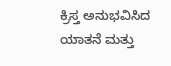ಕ್ರಿಸ್ತ ಅನುಭವಿಸಿದ ಯಾತನೆ ಮತ್ತು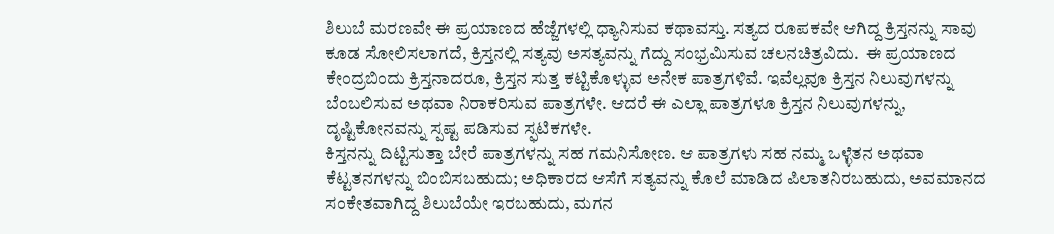ಶಿಲುಬೆ ಮರಣವೇ ಈ ಪ್ರಯಾಣದ ಹೆಜ್ಜೆಗಳಲ್ಲಿ ಧ್ಯಾನಿಸುವ ಕಥಾವಸ್ತು. ಸತ್ಯದ ರೂಪಕವೇ ಆಗಿದ್ದ ಕ್ರಿಸ್ತನನ್ನು ಸಾವು ಕೂಡ ಸೋಲಿಸಲಾಗದೆ, ಕ್ರಿಸ್ತನಲ್ಲಿ ಸತ್ಯವು ಅಸತ್ಯವನ್ನು ಗೆದ್ದು ಸಂಭ್ರಮಿಸುವ ಚಲನಚಿತ್ರವಿದು.  ಈ ಪ್ರಯಾಣದ ಕೇಂದ್ರಬಿಂದು ಕ್ರಿಸ್ತನಾದರೂ, ಕ್ರಿಸ್ತನ ಸುತ್ತ ಕಟ್ಟಿಕೊಳ್ಳುವ ಅನೇಕ ಪಾತ್ರಗಳಿವೆ. ಇವೆಲ್ಲವೂ ಕ್ರಿಸ್ತನ ನಿಲುವುಗಳನ್ನು ಬೆಂಬಲಿಸುವ ಅಥವಾ ನಿರಾಕರಿಸುವ ಪಾತ್ರಗಳೇ. ಆದರೆ ಈ ಎಲ್ಲಾ ಪಾತ್ರಗಳೂ ಕ್ರಿಸ್ತನ ನಿಲುವುಗಳನ್ನು, ದೃಷ್ಟಿಕೋನವನ್ನು ಸ್ಪಷ್ಟ ಪಡಿಸುವ ಸ್ಫಟಿಕಗಳೇ.
ಕಿಸ್ತನನ್ನು ದಿಟ್ಟಿಸುತ್ತಾ ಬೇರೆ ಪಾತ್ರಗಳನ್ನು ಸಹ ಗಮನಿಸೋಣ. ಆ ಪಾತ್ರಗಳು ಸಹ ನಮ್ಮ ಒಳ್ಳೆತನ ಅಥವಾ ಕೆಟ್ಟತನಗಳನ್ನು ಬಿಂಬಿಸಬಹುದು; ಅಧಿಕಾರದ ಆಸೆಗೆ ಸತ್ಯವನ್ನು ಕೊಲೆ ಮಾಡಿದ ಪಿಲಾತನಿರಬಹುದು, ಅವಮಾನದ ಸಂಕೇತವಾಗಿದ್ದ ಶಿಲುಬೆಯೇ ಇರಬಹುದು, ಮಗನ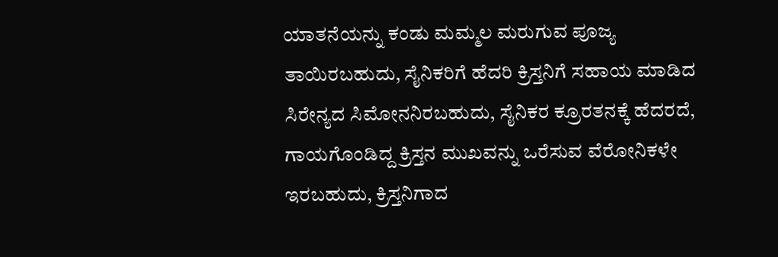ಯಾತನೆಯನ್ನು ಕಂಡು ಮಮ್ಮಲ ಮರುಗುವ ಪೂಜ್ಯ ತಾಯಿರಬಹುದು, ಸೈನಿಕರಿಗೆ ಹೆದರಿ ಕ್ರಿಸ್ತನಿಗೆ ಸಹಾಯ ಮಾಡಿದ ಸಿರೇನ್ಯದ ಸಿಮೋನನಿರಬಹುದು, ಸೈನಿಕರ ಕ್ರೂರತನಕ್ಕೆ ಹೆದರದೆ, ಗಾಯಗೊಂಡಿದ್ದ ಕ್ರಿಸ್ತನ ಮುಖವನ್ನು ಒರೆಸುವ ವೆರೋನಿಕಳೇ ಇರಬಹುದು, ಕ್ರಿಸ್ತನಿಗಾದ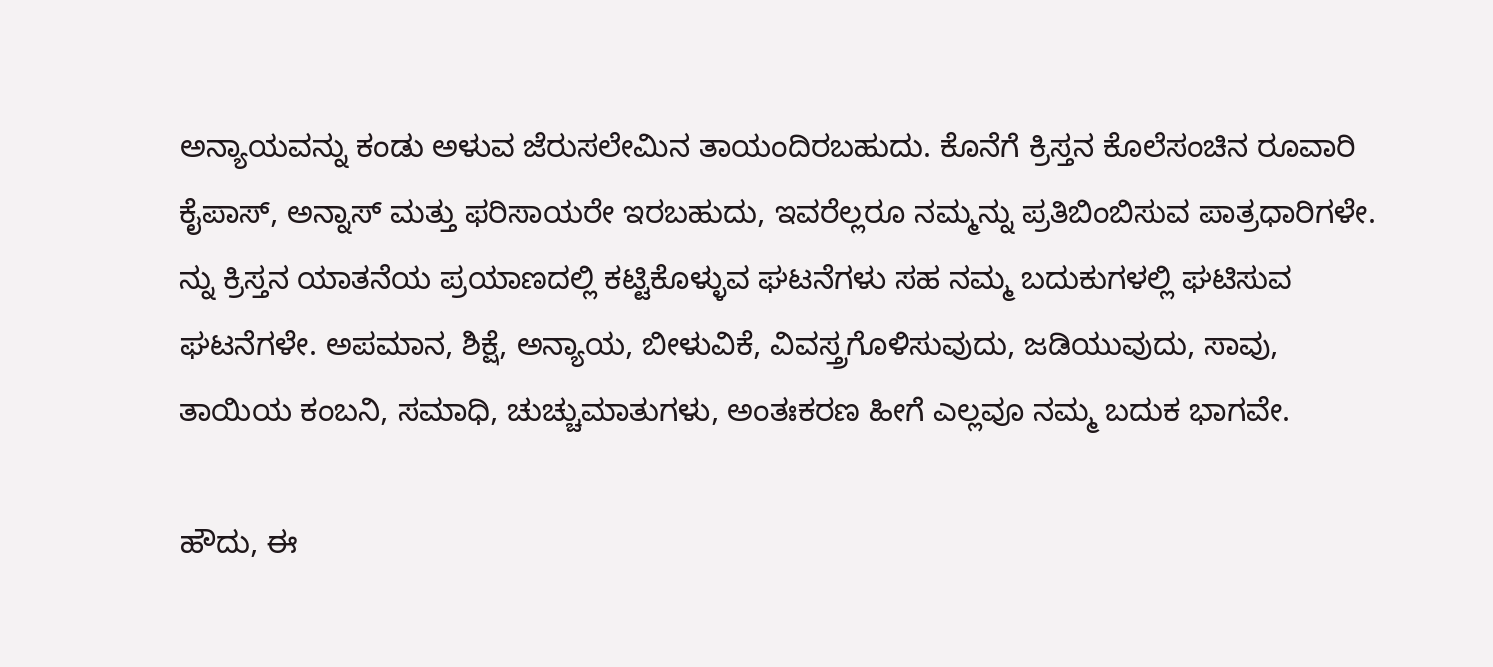ಅನ್ಯಾಯವನ್ನು ಕಂಡು ಅಳುವ ಜೆರುಸಲೇಮಿನ ತಾಯಂದಿರಬಹುದು. ಕೊನೆಗೆ ಕ್ರಿಸ್ತನ ಕೊಲೆಸಂಚಿನ ರೂವಾರಿ ಕೈಪಾಸ್, ಅನ್ನಾಸ್ ಮತ್ತು ಫರಿಸಾಯರೇ ಇರಬಹುದು, ಇವರೆಲ್ಲರೂ ನಮ್ಮನ್ನು ಪ್ರತಿಬಿಂಬಿಸುವ ಪಾತ್ರಧಾರಿಗಳೇ.
ನ್ನು ಕ್ರಿಸ್ತನ ಯಾತನೆಯ ಪ್ರಯಾಣದಲ್ಲಿ ಕಟ್ಟಿಕೊಳ್ಳುವ ಘಟನೆಗಳು ಸಹ ನಮ್ಮ ಬದುಕುಗಳಲ್ಲಿ ಘಟಿಸುವ ಘಟನೆಗಳೇ. ಅಪಮಾನ, ಶಿಕ್ಷೆ, ಅನ್ಯಾಯ, ಬೀಳುವಿಕೆ, ವಿವಸ್ತ್ರಗೊಳಿಸುವುದು, ಜಡಿಯುವುದು, ಸಾವು,  ತಾಯಿಯ ಕಂಬನಿ, ಸಮಾಧಿ, ಚುಚ್ಚುಮಾತುಗಳು, ಅಂತಃಕರಣ ಹೀಗೆ ಎಲ್ಲವೂ ನಮ್ಮ ಬದುಕ ಭಾಗವೇ.

ಹೌದು, ಈ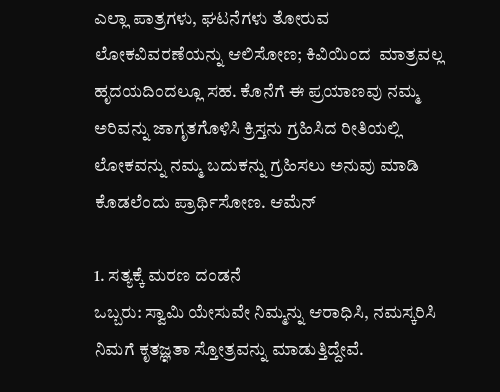ಎಲ್ಲಾ ಪಾತ್ರಗಳು, ಘಟನೆಗಳು ತೋರುವ ಲೋಕವಿವರಣೆಯನ್ನು ಆಲಿಸೋಣ; ಕಿವಿಯಿಂದ  ಮಾತ್ರವಲ್ಲ ಹೃದಯದಿಂದಲ್ಲೂ ಸಹ. ಕೊನೆಗೆ ಈ ಪ್ರಯಾಣವು ನಮ್ಮ ಅರಿವನ್ನು ಜಾಗೃತಗೊಳಿಸಿ ಕ್ರಿಸ್ತನು ಗ್ರಹಿಸಿದ ರೀತಿಯಲ್ಲಿ ಲೋಕವನ್ನು ನಮ್ಮ ಬದುಕನ್ನು ಗ್ರಹಿಸಲು ಅನುವು ಮಾಡಿ ಕೊಡಲೆಂದು ಪ್ರಾರ್ಥಿಸೋಣ. ಆಮೆನ್

1. ಸತ್ಯಕ್ಕೆ ಮರಣ ದಂಡನೆ
ಒಬ್ಬರು: ಸ್ವಾಮಿ ಯೇಸುವೇ ನಿಮ್ಮನ್ನು ಆರಾಧಿಸಿ, ನಮಸ್ಕರಿಸಿ ನಿಮಗೆ ಕೃತಜ್ಞತಾ ಸ್ತೋತ್ರವನ್ನು ಮಾಡುತ್ತಿದ್ದೇವೆ.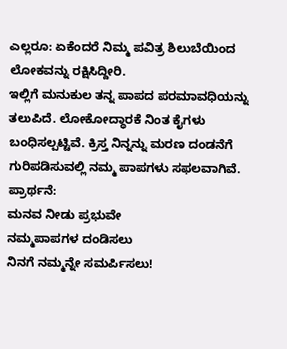ಎಲ್ಲರೂ: ಏಕೆಂದರೆ ನಿಮ್ಮ ಪವಿತ್ರ ಶಿಲುಬೆಯಿಂದ ಲೋಕವನ್ನು ರಕ್ಷಿಸಿದ್ದೀರಿ.
ಇಲ್ಲಿಗೆ ಮನುಕುಲ ತನ್ನ ಪಾಪದ ಪರಮಾವಧಿಯನ್ನು ತಲುಪಿದೆ. ಲೋಕೋದ್ಧಾರಕೆ ನಿಂತ ಕೈಗಳು ಬಂಧಿಸಲ್ಪಟ್ಟಿವೆ. ಕ್ರಿಸ್ತ ನಿನ್ನನ್ನು ಮರಣ ದಂಡನೆಗೆ ಗುರಿಪಡಿಸುವಲ್ಲಿ ನಮ್ಮ ಪಾಪಗಳು ಸಫಲವಾಗಿವೆ.
ಪ್ರಾರ್ಥನೆ:
ಮನವ ನೀಡು ಪ್ರಭುವೇ
ನಮ್ಮಪಾಪಗಳ ದಂಡಿಸಲು
ನಿನಗೆ ನಮ್ಮನ್ನೇ ಸಮರ್ಪಿಸಲು!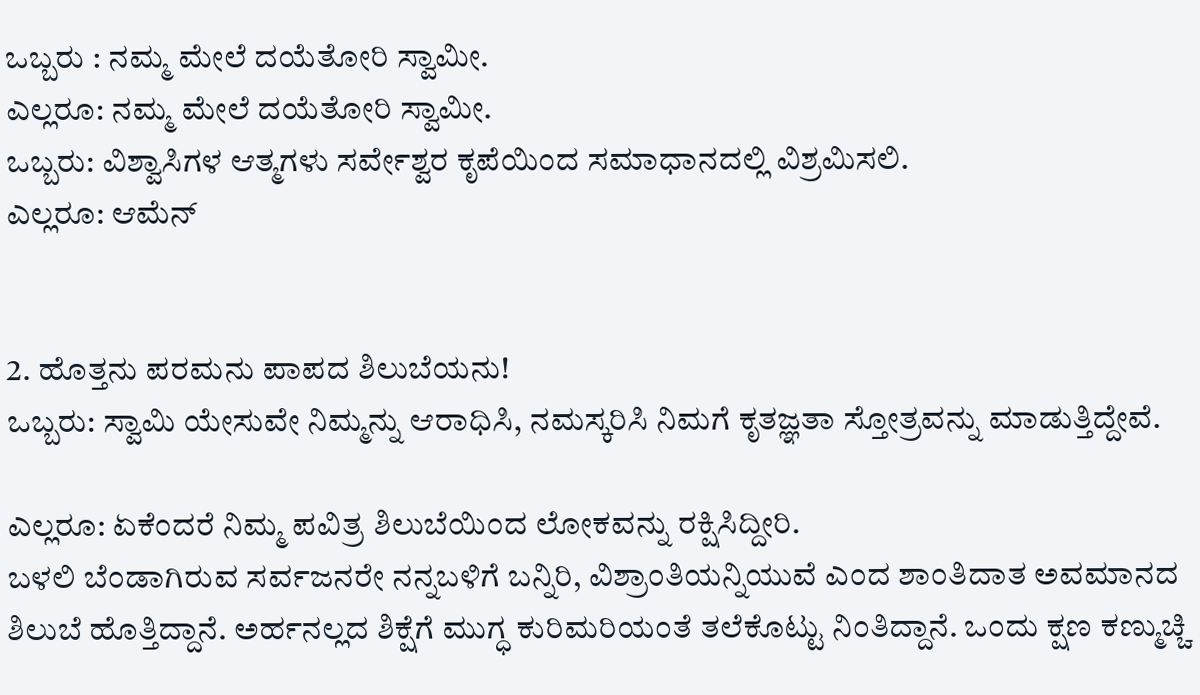ಒಬ್ಬರು : ನಮ್ಮ ಮೇಲೆ ದಯೆತೋರಿ ಸ್ವಾಮೀ.
ಎಲ್ಲರೂ: ನಮ್ಮ ಮೇಲೆ ದಯೆತೋರಿ ಸ್ವಾಮೀ.
ಒಬ್ಬರು: ವಿಶ್ವಾಸಿಗಳ ಆತ್ಮಗಳು ಸರ್ವೇಶ್ವರ ಕೃಪೆಯಿಂದ ಸಮಾಧಾನದಲ್ಲಿ ವಿಶ್ರಮಿಸಲಿ.
ಎಲ್ಲರೂ: ಆಮೆನ್


2. ಹೊತ್ತನು ಪರಮನು ಪಾಪದ ಶಿಲುಬೆಯನು!
ಒಬ್ಬರು: ಸ್ವಾಮಿ ಯೇಸುವೇ ನಿಮ್ಮನ್ನು ಆರಾಧಿಸಿ, ನಮಸ್ಕರಿಸಿ ನಿಮಗೆ ಕೃತಜ್ಞತಾ ಸ್ತೋತ್ರವನ್ನು ಮಾಡುತ್ತಿದ್ದೇವೆ.

ಎಲ್ಲರೂ: ಏಕೆಂದರೆ ನಿಮ್ಮ ಪವಿತ್ರ ಶಿಲುಬೆಯಿಂದ ಲೋಕವನ್ನು ರಕ್ಷಿಸಿದ್ದೀರಿ.
ಬಳಲಿ ಬೆಂಡಾಗಿರುವ ಸರ್ವಜನರೇ ನನ್ನಬಳಿಗೆ ಬನ್ನಿರಿ, ವಿಶ್ರಾಂತಿಯನ್ನಿಯುವೆ ಎಂದ ಶಾಂತಿದಾತ ಅವಮಾನದ ಶಿಲುಬೆ ಹೊತ್ತಿದ್ದಾನೆ. ಅರ್ಹನಲ್ಲದ ಶಿಕ್ಷೆಗೆ ಮುಗ್ಧ ಕುರಿಮರಿಯಂತೆ ತಲೆಕೊಟ್ಟು ನಿಂತಿದ್ದಾನೆ. ಒಂದು ಕ್ಷಣ ಕಣ್ಮುಚ್ಚಿ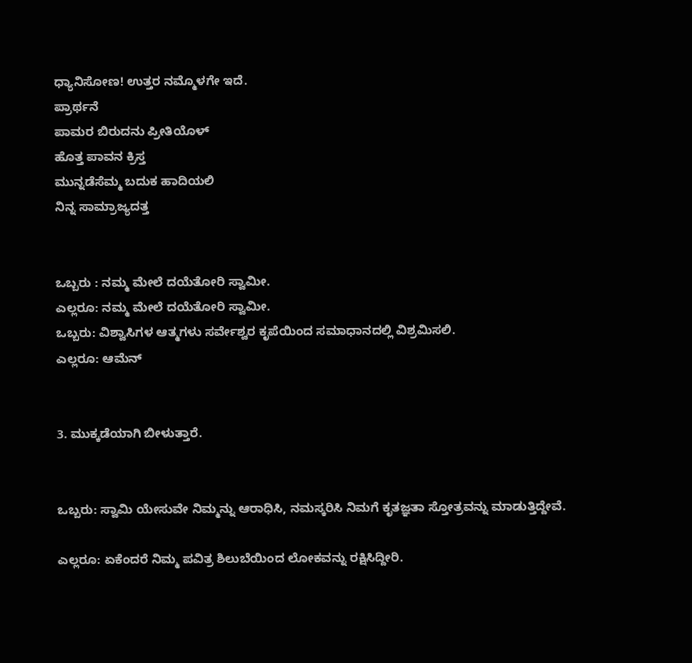ಧ್ಯಾನಿಸೋಣ! ಉತ್ತರ ನಮ್ಮೊಳಗೇ ಇದೆ.
ಪ್ರಾರ್ಥನೆ
ಪಾಮರ ಬಿರುದನು ಪ್ರೀತಿಯೊಳ್
ಹೊತ್ತ ಪಾವನ ಕ್ರಿಸ್ತ
ಮುನ್ನಡೆಸೆಮ್ಮ ಬದುಕ ಹಾದಿಯಲಿ
ನಿನ್ನ ಸಾಮ್ರಾಜ್ಯದತ್ತ


ಒಬ್ಬರು : ನಮ್ಮ ಮೇಲೆ ದಯೆತೋರಿ ಸ್ವಾಮೀ.
ಎಲ್ಲರೂ: ನಮ್ಮ ಮೇಲೆ ದಯೆತೋರಿ ಸ್ವಾಮೀ.
ಒಬ್ಬರು: ವಿಶ್ವಾಸಿಗಳ ಆತ್ಮಗಳು ಸರ್ವೇಶ್ವರ ಕೃಪೆಯಿಂದ ಸಮಾಧಾನದಲ್ಲಿ ವಿಶ್ರಮಿಸಲಿ.
ಎಲ್ಲರೂ: ಆಮೆನ್


3. ಮುಕ್ಕಡೆಯಾಗಿ ಬೀಳುತ್ತಾರೆ.


ಒಬ್ಬರು: ಸ್ವಾಮಿ ಯೇಸುವೇ ನಿಮ್ಮನ್ನು ಆರಾಧಿಸಿ, ನಮಸ್ಕರಿಸಿ ನಿಮಗೆ ಕೃತಜ್ಞತಾ ಸ್ತೋತ್ರವನ್ನು ಮಾಡುತ್ತಿದ್ದೇವೆ.

ಎಲ್ಲರೂ: ಏಕೆಂದರೆ ನಿಮ್ಮ ಪವಿತ್ರ ಶಿಲುಬೆಯಿಂದ ಲೋಕವನ್ನು ರಕ್ಷಿಸಿದ್ದೀರಿ.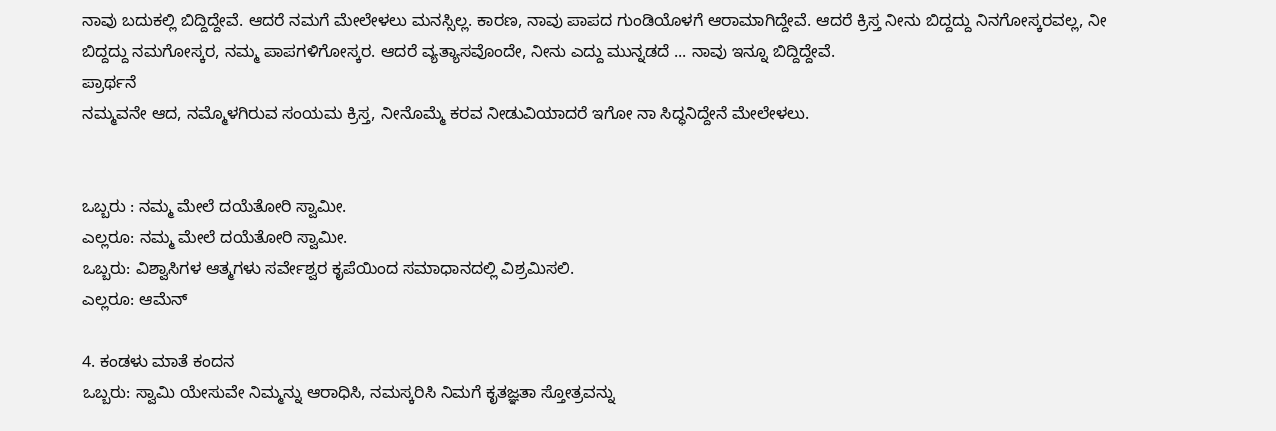ನಾವು ಬದುಕಲ್ಲಿ ಬಿದ್ದಿದ್ದೇವೆ. ಆದರೆ ನಮಗೆ ಮೇಲೇಳಲು ಮನಸ್ಸಿಲ್ಲ. ಕಾರಣ, ನಾವು ಪಾಪದ ಗುಂಡಿಯೊಳಗೆ ಆರಾಮಾಗಿದ್ದೇವೆ. ಆದರೆ ಕ್ರಿಸ್ತ ನೀನು ಬಿದ್ದದ್ದು ನಿನಗೋಸ್ಕರವಲ್ಲ, ನೀ ಬಿದ್ದದ್ದು ನಮಗೋಸ್ಕರ, ನಮ್ಮ ಪಾಪಗಳಿಗೋಸ್ಕರ. ಆದರೆ ವ್ಯತ್ಯಾಸವೊಂದೇ, ನೀನು ಎದ್ದು ಮುನ್ನಡದೆ ... ನಾವು ಇನ್ನೂ ಬಿದ್ದಿದ್ದೇವೆ.
ಪ್ರಾರ್ಥನೆ
ನಮ್ಮವನೇ ಆದ, ನಮ್ಮೊಳಗಿರುವ ಸಂಯಮ ಕ್ರಿಸ್ತ, ನೀನೊಮ್ಮೆ ಕರವ ನೀಡುವಿಯಾದರೆ ಇಗೋ ನಾ ಸಿದ್ಧನಿದ್ದೇನೆ ಮೇಲೇಳಲು.


ಒಬ್ಬರು : ನಮ್ಮ ಮೇಲೆ ದಯೆತೋರಿ ಸ್ವಾಮೀ.
ಎಲ್ಲರೂ: ನಮ್ಮ ಮೇಲೆ ದಯೆತೋರಿ ಸ್ವಾಮೀ.
ಒಬ್ಬರು: ವಿಶ್ವಾಸಿಗಳ ಆತ್ಮಗಳು ಸರ್ವೇಶ್ವರ ಕೃಪೆಯಿಂದ ಸಮಾಧಾನದಲ್ಲಿ ವಿಶ್ರಮಿಸಲಿ.
ಎಲ್ಲರೂ: ಆಮೆನ್

4. ಕಂಡಳು ಮಾತೆ ಕಂದನ
ಒಬ್ಬರು: ಸ್ವಾಮಿ ಯೇಸುವೇ ನಿಮ್ಮನ್ನು ಆರಾಧಿಸಿ, ನಮಸ್ಕರಿಸಿ ನಿಮಗೆ ಕೃತಜ್ಞತಾ ಸ್ತೋತ್ರವನ್ನು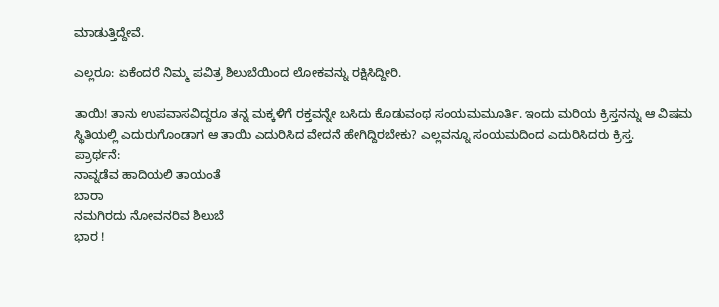ಮಾಡುತ್ತಿದ್ದೇವೆ.

ಎಲ್ಲರೂ: ಏಕೆಂದರೆ ನಿಮ್ಮ ಪವಿತ್ರ ಶಿಲುಬೆಯಿಂದ ಲೋಕವನ್ನು ರಕ್ಷಿಸಿದ್ದೀರಿ.

ತಾಯಿ! ತಾನು ಉಪವಾಸವಿದ್ದರೂ ತನ್ನ ಮಕ್ಕಳಿಗೆ ರಕ್ತವನ್ನೇ ಬಸಿದು ಕೊಡುವಂಥ ಸಂಯಮಮೂರ್ತಿ. ಇಂದು ಮರಿಯ ಕ್ರಿಸ್ತನನ್ನು ಆ ವಿಷಮ ಸ್ಥಿತಿಯಲ್ಲಿ ಎದುರುಗೊಂಡಾಗ ಆ ತಾಯಿ ಎದುರಿಸಿದ ವೇದನೆ ಹೇಗಿದ್ದಿರಬೇಕು? ಎಲ್ಲವನ್ನೂ ಸಂಯಮದಿಂದ ಎದುರಿಸಿದರು ಕ್ರಿಸ್ತ.
ಪ್ರಾರ್ಥನೆ:
ನಾವ್ನಡೆವ ಹಾದಿಯಲಿ ತಾಯಂತೆ
ಬಾರಾ
ನಮಗಿರದು ನೋವನರಿವ ಶಿಲುಬೆ
ಭಾರ !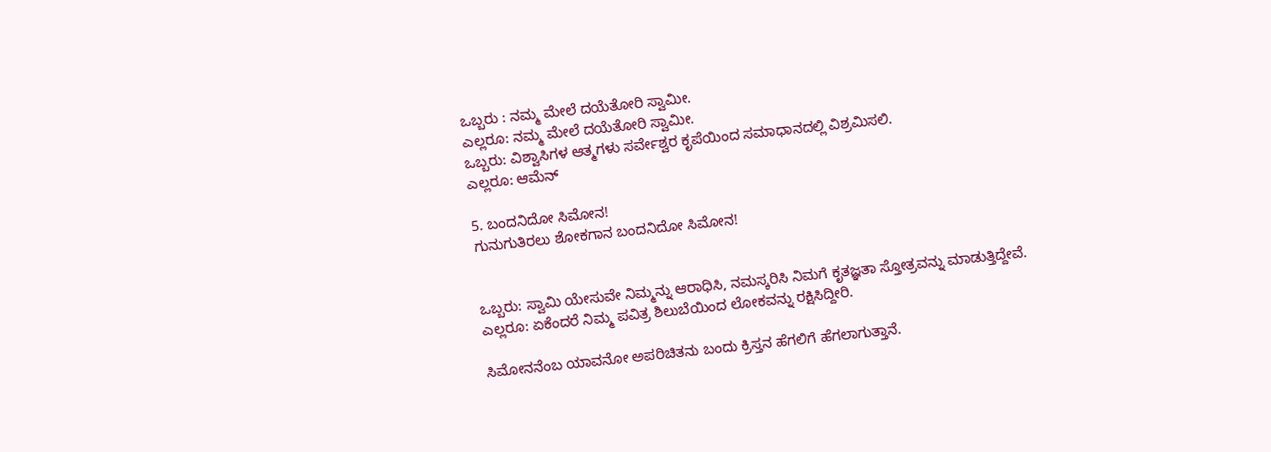ಒಬ್ಬರು : ನಮ್ಮ ಮೇಲೆ ದಯೆತೋರಿ ಸ್ವಾಮೀ.
ಎಲ್ಲರೂ: ನಮ್ಮ ಮೇಲೆ ದಯೆತೋರಿ ಸ್ವಾಮೀ.
ಒಬ್ಬರು: ವಿಶ್ವಾಸಿಗಳ ಆತ್ಮಗಳು ಸರ್ವೇಶ್ವರ ಕೃಪೆಯಿಂದ ಸಮಾಧಾನದಲ್ಲಿ ವಿಶ್ರಮಿಸಲಿ.
ಎಲ್ಲರೂ: ಆಮೆನ್

5. ಬಂದನಿದೋ ಸಿಮೋನ!
ಗುನುಗುತಿರಲು ಶೋಕಗಾನ ಬಂದನಿದೋ ಸಿಮೋನ!


ಒಬ್ಬರು: ಸ್ವಾಮಿ ಯೇಸುವೇ ನಿಮ್ಮನ್ನು ಆರಾಧಿಸಿ, ನಮಸ್ಕರಿಸಿ ನಿಮಗೆ ಕೃತಜ್ಞತಾ ಸ್ತೋತ್ರವನ್ನು ಮಾಡುತ್ತಿದ್ದೇವೆ.
ಎಲ್ಲರೂ: ಏಕೆಂದರೆ ನಿಮ್ಮ ಪವಿತ್ರ ಶಿಲುಬೆಯಿಂದ ಲೋಕವನ್ನು ರಕ್ಷಿಸಿದ್ದೀರಿ.

ಸಿಮೋನನೆಂಬ ಯಾವನೋ ಅಪರಿಚಿತನು ಬಂದು ಕ್ರಿಸ್ತನ ಹೆಗಲಿಗೆ ಹೆಗಲಾಗುತ್ತಾನೆ.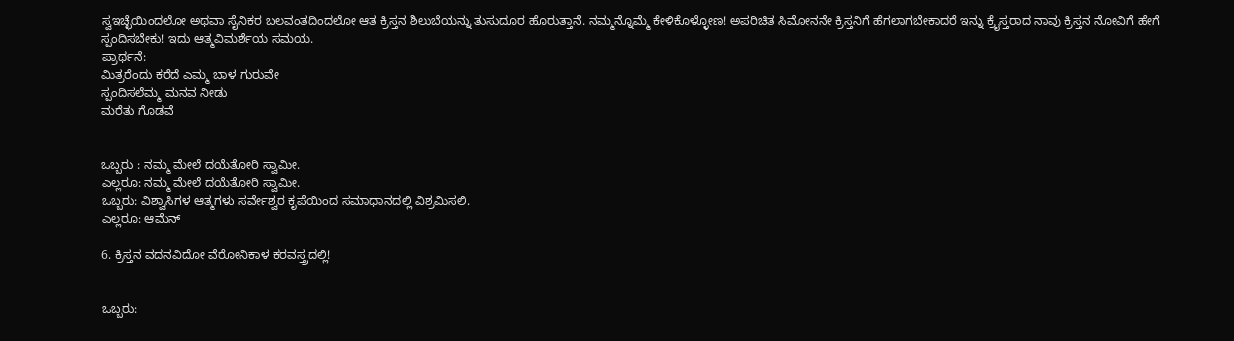ಸ್ವಇಚ್ಛೆಯಿಂದಲೋ ಅಥವಾ ಸೈನಿಕರ ಬಲವಂತದಿಂದಲೋ ಆತ ಕ್ರಿಸ್ತನ ಶಿಲುಬೆಯನ್ನು ತುಸುದೂರ ಹೊರುತ್ತಾನೆ. ನಮ್ಮನ್ನೊಮ್ಮೆ ಕೇಳಿಕೊಳ್ಳೋಣ! ಅಪರಿಚಿತ ಸಿಮೋನನೇ ಕ್ರಿಸ್ತನಿಗೆ ಹೆಗಲಾಗಬೇಕಾದರೆ ಇನ್ನು ಕ್ರೈಸ್ತರಾದ ನಾವು ಕ್ರಿಸ್ತನ ನೋವಿಗೆ ಹೇಗೆ ಸ್ಪಂದಿಸಬೇಕು! ಇದು ಆತ್ಮವಿಮರ್ಶೆಯ ಸಮಯ.
ಪ್ರಾರ್ಥನೆ:
ಮಿತ್ರರೆಂದು ಕರೆದೆ ಎಮ್ಮ ಬಾಳ ಗುರುವೇ
ಸ್ಪಂದಿಸಲೆಮ್ಮ ಮನವ ನೀಡು
ಮರೆತು ಗೊಡವೆ


ಒಬ್ಬರು : ನಮ್ಮ ಮೇಲೆ ದಯೆತೋರಿ ಸ್ವಾಮೀ.
ಎಲ್ಲರೂ: ನಮ್ಮ ಮೇಲೆ ದಯೆತೋರಿ ಸ್ವಾಮೀ.
ಒಬ್ಬರು: ವಿಶ್ವಾಸಿಗಳ ಆತ್ಮಗಳು ಸರ್ವೇಶ್ವರ ಕೃಪೆಯಿಂದ ಸಮಾಧಾನದಲ್ಲಿ ವಿಶ್ರಮಿಸಲಿ.
ಎಲ್ಲರೂ: ಆಮೆನ್

6. ಕ್ರಿಸ್ತನ ವದನವಿದೋ ವೆರೋನಿಕಾಳ ಕರವಸ್ತ್ರದಲ್ಲಿ!


ಒಬ್ಬರು: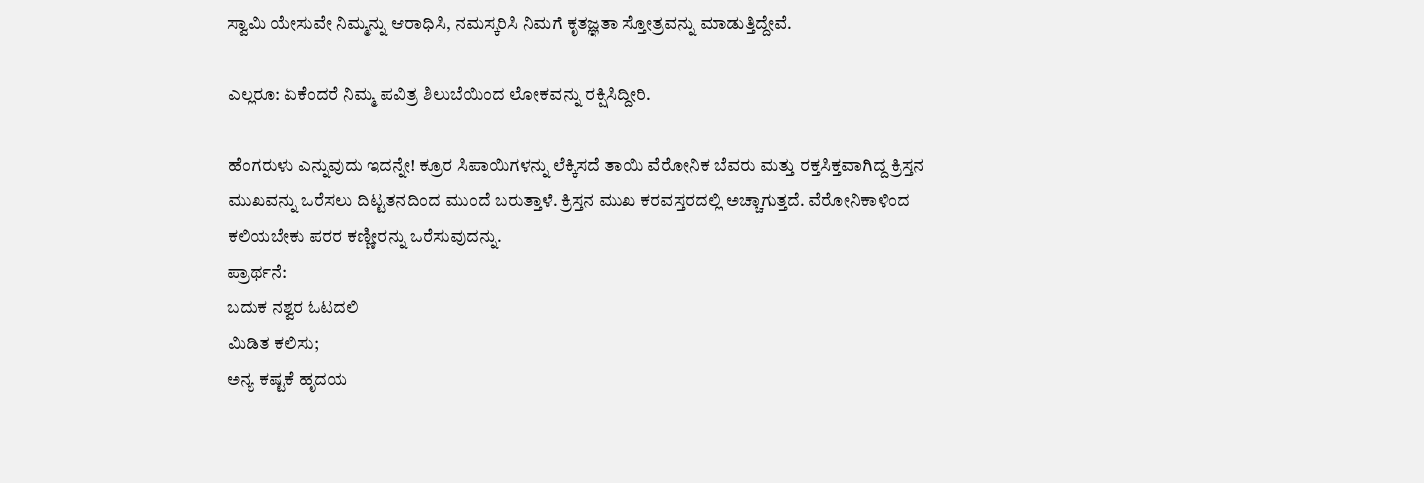ಸ್ವಾಮಿ ಯೇಸುವೇ ನಿಮ್ಮನ್ನು ಆರಾಧಿಸಿ, ನಮಸ್ಕರಿಸಿ ನಿಮಗೆ ಕೃತಜ್ಞತಾ ಸ್ತೋತ್ರವನ್ನು ಮಾಡುತ್ತಿದ್ದೇವೆ.

ಎಲ್ಲರೂ: ಏಕೆಂದರೆ ನಿಮ್ಮ ಪವಿತ್ರ ಶಿಲುಬೆಯಿಂದ ಲೋಕವನ್ನು ರಕ್ಷಿಸಿದ್ದೀರಿ.

ಹೆಂಗರುಳು ಎನ್ನುವುದು ಇದನ್ನೇ! ಕ್ರೂರ ಸಿಪಾಯಿಗಳನ್ನು ಲೆಕ್ಕಿಸದೆ ತಾಯಿ ವೆರೋನಿಕ ಬೆವರು ಮತ್ತು ರಕ್ತಸಿಕ್ತವಾಗಿದ್ದ ಕ್ರಿಸ್ತನ ಮುಖವನ್ನು ಒರೆಸಲು ದಿಟ್ಟತನದಿಂದ ಮುಂದೆ ಬರುತ್ತಾಳೆ. ಕ್ರಿಸ್ತನ ಮುಖ ಕರವಸ್ತರದಲ್ಲಿ ಅಚ್ಚಾಗುತ್ತದೆ. ವೆರೋನಿಕಾಳಿಂದ ಕಲಿಯಬೇಕು ಪರರ ಕಣ್ಣೀರನ್ನು ಒರೆಸುವುದನ್ನು.
ಪ್ರಾರ್ಥನೆ:
ಬದುಕ ನಶ್ವರ ಓಟದಲಿ
ಮಿಡಿತ ಕಲಿಸು;
ಅನ್ಯ ಕಷ್ಟಕೆ ಹೃದಯ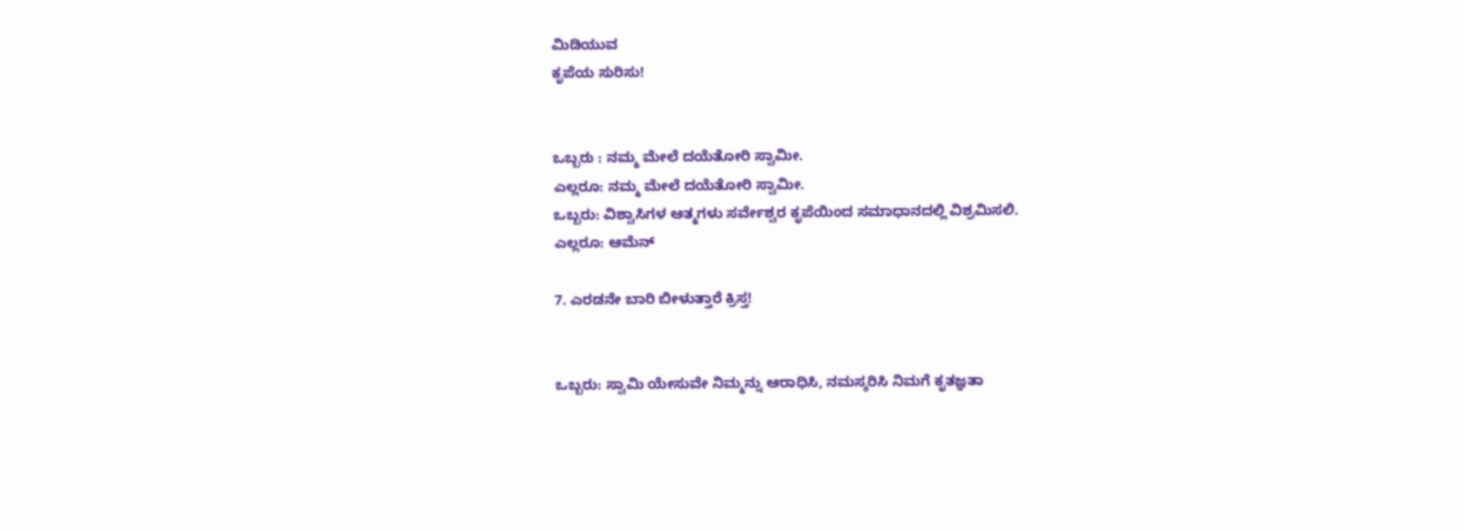ಮಿಡಿಯುವ
ಕೃಪೆಯ ಸುರಿಸು!


ಒಬ್ಬರು : ನಮ್ಮ ಮೇಲೆ ದಯೆತೋರಿ ಸ್ವಾಮೀ.
ಎಲ್ಲರೂ: ನಮ್ಮ ಮೇಲೆ ದಯೆತೋರಿ ಸ್ವಾಮೀ.
ಒಬ್ಬರು: ವಿಶ್ವಾಸಿಗಳ ಆತ್ಮಗಳು ಸರ್ವೇಶ್ವರ ಕೃಪೆಯಿಂದ ಸಮಾಧಾನದಲ್ಲಿ ವಿಶ್ರಮಿಸಲಿ.
ಎಲ್ಲರೂ: ಆಮೆನ್

7. ಎರಡನೇ ಬಾರಿ ಬೀಳುತ್ತಾರೆ ಕ್ರಿಸ್ತ!


ಒಬ್ಬರು: ಸ್ವಾಮಿ ಯೇಸುವೇ ನಿಮ್ಮನ್ನು ಆರಾಧಿಸಿ, ನಮಸ್ಕರಿಸಿ ನಿಮಗೆ ಕೃತಜ್ಞತಾ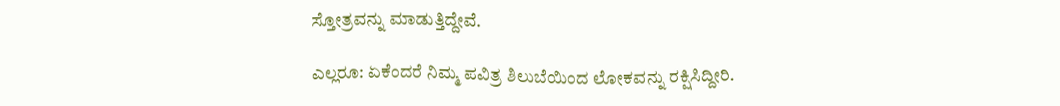ಸ್ತೋತ್ರವನ್ನು ಮಾಡುತ್ತಿದ್ದೇವೆ.

ಎಲ್ಲರೂ: ಏಕೆಂದರೆ ನಿಮ್ಮ ಪವಿತ್ರ ಶಿಲುಬೆಯಿಂದ ಲೋಕವನ್ನು ರಕ್ಷಿಸಿದ್ದೀರಿ.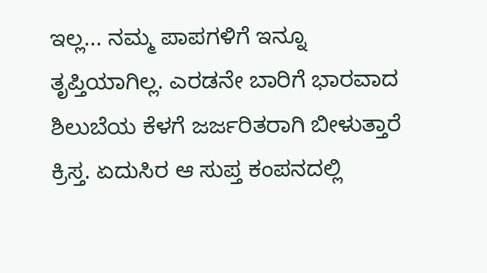ಇಲ್ಲ... ನಮ್ಮ ಪಾಪಗಳಿಗೆ ಇನ್ನೂ ತೃಪ್ತಿಯಾಗಿಲ್ಲ. ಎರಡನೇ ಬಾರಿಗೆ ಭಾರವಾದ ಶಿಲುಬೆಯ ಕೆಳಗೆ ಜರ್ಜರಿತರಾಗಿ ಬೀಳುತ್ತಾರೆ ಕ್ರಿಸ್ತ. ಏದುಸಿರ ಆ ಸುಪ್ತ ಕಂಪನದಲ್ಲಿ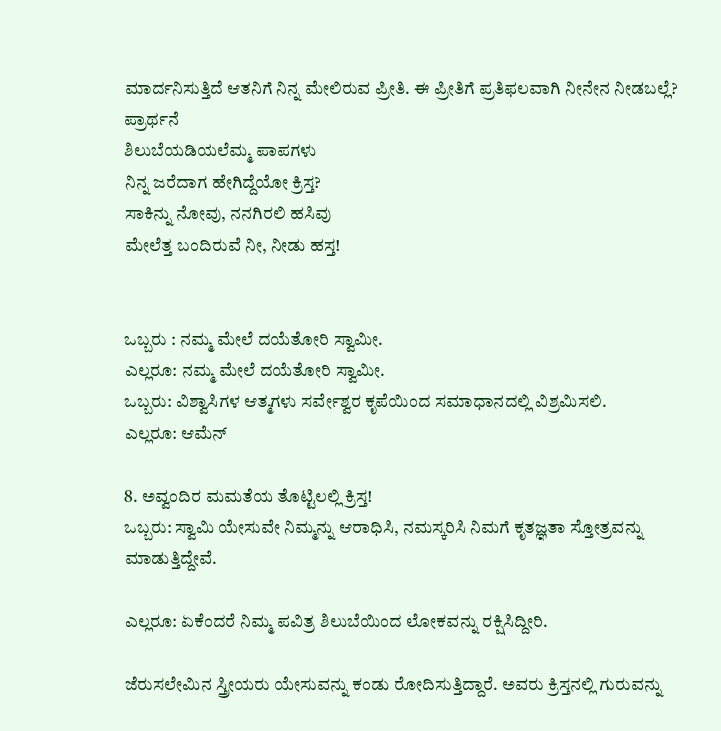ಮಾರ್ದನಿಸುತ್ತಿದೆ ಆತನಿಗೆ ನಿನ್ನ ಮೇಲಿರುವ ಪ್ರೀತಿ. ಈ ಪ್ರೀತಿಗೆ ಪ್ರತಿಫಲವಾಗಿ ನೀನೇನ ನೀಡಬಲ್ಲೆ?
ಪ್ರಾರ್ಥನೆ
ಶಿಲುಬೆಯಡಿಯಲೆಮ್ಮ ಪಾಪಗಳು
ನಿನ್ನ ಜರೆದಾಗ ಹೇಗಿದ್ದೆಯೋ ಕ್ರಿಸ್ತ?
ಸಾಕಿನ್ನು ನೋವು, ನನಗಿರಲಿ ಹಸಿವು
ಮೇಲೆತ್ತ ಬಂದಿರುವೆ ನೀ, ನೀಡು ಹಸ್ತ!


ಒಬ್ಬರು : ನಮ್ಮ ಮೇಲೆ ದಯೆತೋರಿ ಸ್ವಾಮೀ.
ಎಲ್ಲರೂ: ನಮ್ಮ ಮೇಲೆ ದಯೆತೋರಿ ಸ್ವಾಮೀ.
ಒಬ್ಬರು: ವಿಶ್ವಾಸಿಗಳ ಆತ್ಮಗಳು ಸರ್ವೇಶ್ವರ ಕೃಪೆಯಿಂದ ಸಮಾಧಾನದಲ್ಲಿ ವಿಶ್ರಮಿಸಲಿ.
ಎಲ್ಲರೂ: ಆಮೆನ್

8. ಅವ್ವಂದಿರ ಮಮತೆಯ ತೊಟ್ಟಿಲಲ್ಲಿ ಕ್ರಿಸ್ತ!
ಒಬ್ಬರು: ಸ್ವಾಮಿ ಯೇಸುವೇ ನಿಮ್ಮನ್ನು ಆರಾಧಿಸಿ, ನಮಸ್ಕರಿಸಿ ನಿಮಗೆ ಕೃತಜ್ಞತಾ ಸ್ತೋತ್ರವನ್ನು ಮಾಡುತ್ತಿದ್ದೇವೆ.

ಎಲ್ಲರೂ: ಏಕೆಂದರೆ ನಿಮ್ಮ ಪವಿತ್ರ ಶಿಲುಬೆಯಿಂದ ಲೋಕವನ್ನು ರಕ್ಷಿಸಿದ್ದೀರಿ.

ಜೆರುಸಲೇಮಿನ ಸ್ತ್ರೀಯರು ಯೇಸುವನ್ನು ಕಂಡು ರೋದಿಸುತ್ತಿದ್ದಾರೆ. ಅವರು ಕ್ರಿಸ್ತನಲ್ಲಿ ಗುರುವನ್ನು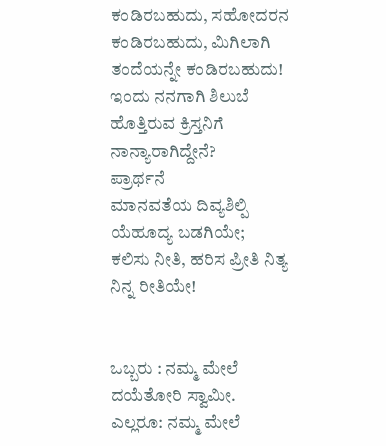ಕಂಡಿರಬಹುದು, ಸಹೋದರನ ಕಂಡಿರಬಹುದು, ಮಿಗಿಲಾಗಿ ತಂದೆಯನ್ನೇ ಕಂಡಿರಬಹುದು! ಇಂದು ನನಗಾಗಿ ಶಿಲುಬೆ ಹೊತ್ತಿರುವ ಕ್ರಿಸ್ತನಿಗೆ ನಾನ್ಯಾರಾಗಿದ್ದೇನೆ?
ಪ್ರಾರ್ಥನೆ
ಮಾನವತೆಯ ದಿವ್ಯಶಿಲ್ಪಿ ಯೆಹೂದ್ಯ ಬಡಗಿಯೇ;
ಕಲಿಸು ನೀತಿ, ಹರಿಸ ಪ್ರೀತಿ ನಿತ್ಯ
ನಿನ್ನ ರೀತಿಯೇ!


ಒಬ್ಬರು : ನಮ್ಮ ಮೇಲೆ ದಯೆತೋರಿ ಸ್ವಾಮೀ.
ಎಲ್ಲರೂ: ನಮ್ಮ ಮೇಲೆ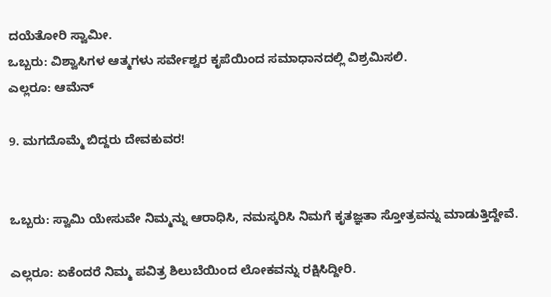ದಯೆತೋರಿ ಸ್ವಾಮೀ.
ಒಬ್ಬರು: ವಿಶ್ವಾಸಿಗಳ ಆತ್ಮಗಳು ಸರ್ವೇಶ್ವರ ಕೃಪೆಯಿಂದ ಸಮಾಧಾನದಲ್ಲಿ ವಿಶ್ರಮಿಸಲಿ.
ಎಲ್ಲರೂ: ಆಮೆನ್

9. ಮಗದೊಮ್ಮೆ ಬಿದ್ದರು ದೇವಕುವರ!


ಒಬ್ಬರು: ಸ್ವಾಮಿ ಯೇಸುವೇ ನಿಮ್ಮನ್ನು ಆರಾಧಿಸಿ, ನಮಸ್ಕರಿಸಿ ನಿಮಗೆ ಕೃತಜ್ಞತಾ ಸ್ತೋತ್ರವನ್ನು ಮಾಡುತ್ತಿದ್ದೇವೆ.

ಎಲ್ಲರೂ: ಏಕೆಂದರೆ ನಿಮ್ಮ ಪವಿತ್ರ ಶಿಲುಬೆಯಿಂದ ಲೋಕವನ್ನು ರಕ್ಷಿಸಿದ್ದೀರಿ.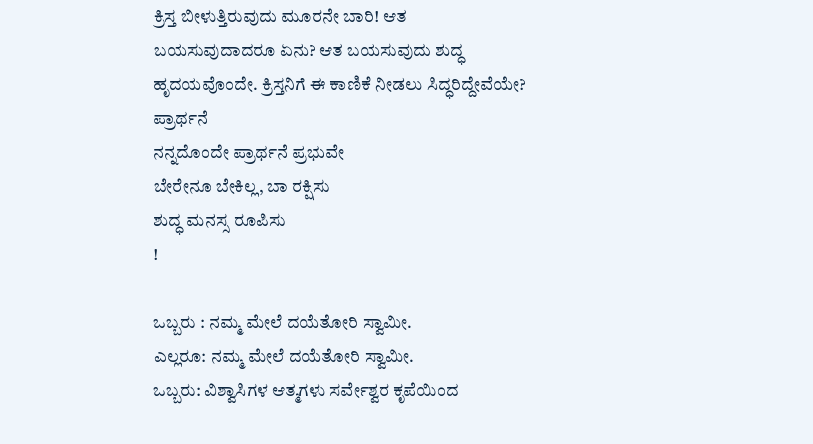ಕ್ರಿಸ್ತ ಬೀಳುತ್ತಿರುವುದು ಮೂರನೇ ಬಾರಿ! ಆತ ಬಯಸುವುದಾದರೂ ಏನು? ಆತ ಬಯಸುವುದು ಶುದ್ಧ ಹೃದಯವೊಂದೇ. ಕ್ರಿಸ್ತನಿಗೆ ಈ ಕಾಣಿಕೆ ನೀಡಲು ಸಿದ್ಧರಿದ್ದೇವೆಯೇ?
ಪ್ರಾರ್ಥನೆ
ನನ್ನದೊಂದೇ ಪ್ರಾರ್ಥನೆ ಪ್ರಭುವೇ
ಬೇರೇನೂ ಬೇಕಿಲ್ಲ, ಬಾ ರಕ್ಷಿಸು
ಶುದ್ಧ ಮನಸ್ಸ ರೂಪಿಸು
!

ಒಬ್ಬರು : ನಮ್ಮ ಮೇಲೆ ದಯೆತೋರಿ ಸ್ವಾಮೀ.
ಎಲ್ಲರೂ: ನಮ್ಮ ಮೇಲೆ ದಯೆತೋರಿ ಸ್ವಾಮೀ.
ಒಬ್ಬರು: ವಿಶ್ವಾಸಿಗಳ ಆತ್ಮಗಳು ಸರ್ವೇಶ್ವರ ಕೃಪೆಯಿಂದ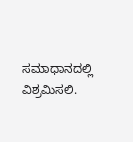ಸಮಾಧಾನದಲ್ಲಿ ವಿಶ್ರಮಿಸಲಿ.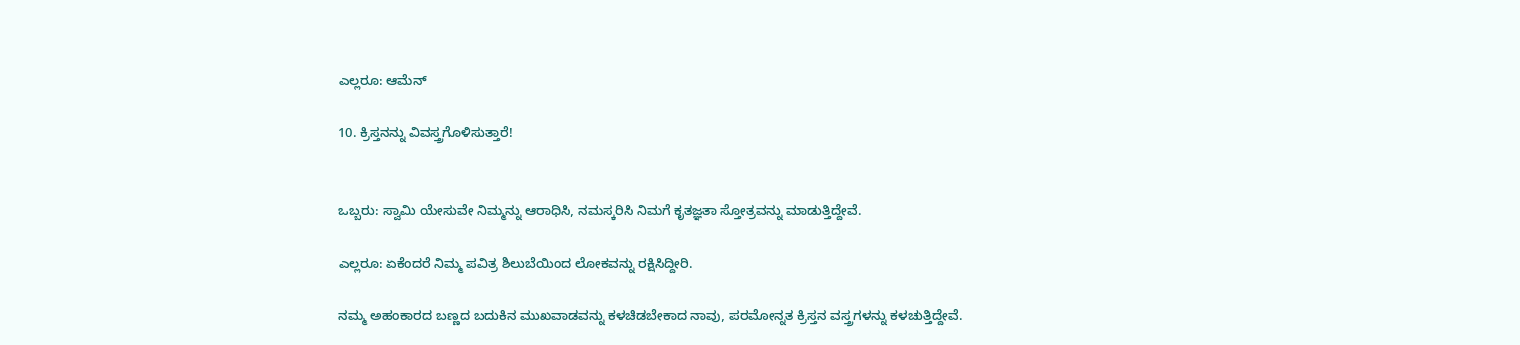ಎಲ್ಲರೂ: ಆಮೆನ್

10. ಕ್ರಿಸ್ತನನ್ನು ವಿವಸ್ತ್ರಗೊಳಿಸುತ್ತಾರೆ!


ಒಬ್ಬರು: ಸ್ವಾಮಿ ಯೇಸುವೇ ನಿಮ್ಮನ್ನು ಆರಾಧಿಸಿ, ನಮಸ್ಕರಿಸಿ ನಿಮಗೆ ಕೃತಜ್ಞತಾ ಸ್ತೋತ್ರವನ್ನು ಮಾಡುತ್ತಿದ್ದೇವೆ.

ಎಲ್ಲರೂ: ಏಕೆಂದರೆ ನಿಮ್ಮ ಪವಿತ್ರ ಶಿಲುಬೆಯಿಂದ ಲೋಕವನ್ನು ರಕ್ಷಿಸಿದ್ದೀರಿ.

ನಮ್ಮ ಅಹಂಕಾರದ ಬಣ್ಣದ ಬದುಕಿನ ಮುಖವಾಡವನ್ನು ಕಳಚಿಡಬೇಕಾದ ನಾವು, ಪರಮೋನ್ನತ ಕ್ರಿಸ್ತನ ವಸ್ತ್ರಗಳನ್ನು ಕಳಚುತ್ತಿದ್ದೇವೆ.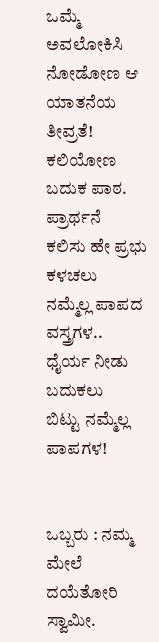ಒಮ್ಮೆ ಅವಲೋಕಿಸಿ ನೋಡೋಣ ಆ ಯಾತನೆಯ ತೀವ್ರತೆ! ಕಲಿಯೋಣ ಬದುಕ ಪಾಠ.
ಪ್ರಾರ್ಥನೆ
ಕಲಿಸು ಹೇ ಪ್ರಭು ಕಳಚಲು
ನಮ್ಮೆಲ್ಲ ಪಾಪದ ವಸ್ತ್ರಗಳ..
ಧೈರ್ಯ ನೀಡು ಬದುಕಲು
ಬಿಟ್ಟು ನಮ್ಮೆಲ್ಲ ಪಾಪಗಳ!


ಒಬ್ಬರು : ನಮ್ಮ ಮೇಲೆ ದಯೆತೋರಿ ಸ್ವಾಮೀ.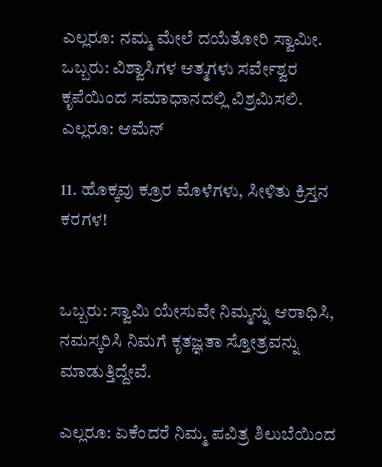ಎಲ್ಲರೂ: ನಮ್ಮ ಮೇಲೆ ದಯೆತೋರಿ ಸ್ವಾಮೀ.
ಒಬ್ಬರು: ವಿಶ್ವಾಸಿಗಳ ಆತ್ಮಗಳು ಸರ್ವೇಶ್ವರ ಕೃಪೆಯಿಂದ ಸಮಾಧಾನದಲ್ಲಿ ವಿಶ್ರಮಿಸಲಿ.
ಎಲ್ಲರೂ: ಆಮೆನ್

11. ಹೊಕ್ಕವು ಕ್ರೂರ ಮೊಳೆಗಳು, ಸೀಳಿತು ಕ್ರಿಸ್ತನ ಕರಗಳ!


ಒಬ್ಬರು: ಸ್ವಾಮಿ ಯೇಸುವೇ ನಿಮ್ಮನ್ನು ಆರಾಧಿಸಿ, ನಮಸ್ಕರಿಸಿ ನಿಮಗೆ ಕೃತಜ್ಞತಾ ಸ್ತೋತ್ರವನ್ನು ಮಾಡುತ್ತಿದ್ದೇವೆ.

ಎಲ್ಲರೂ: ಏಕೆಂದರೆ ನಿಮ್ಮ ಪವಿತ್ರ ಶಿಲುಬೆಯಿಂದ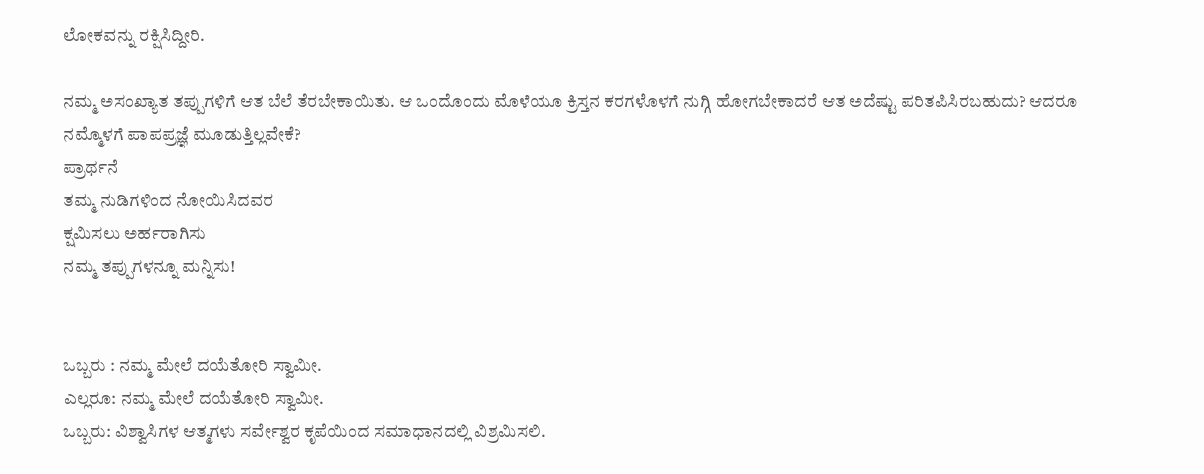ಲೋಕವನ್ನು ರಕ್ಷಿಸಿದ್ದೀರಿ.

ನಮ್ಮ ಅಸಂಖ್ಯಾತ ತಪ್ಪುಗಳಿಗೆ ಆತ ಬೆಲೆ ತೆರಬೇಕಾಯಿತು. ಆ ಒಂದೊಂದು ಮೊಳೆಯೂ ಕ್ರಿಸ್ತನ ಕರಗಳೊಳಗೆ ನುಗ್ಗಿ ಹೋಗಬೇಕಾದರೆ ಆತ ಅದೆಷ್ಟು ಪರಿತಪಿಸಿರಬಹುದು? ಆದರೂ ನಮ್ಮೊಳಗೆ ಪಾಪಪ್ರಜ್ಞೆ ಮೂಡುತ್ತಿಲ್ಲವೇಕೆ?
ಪ್ರಾರ್ಥನೆ
ತಮ್ಮ ನುಡಿಗಳಿಂದ ನೋಯಿಸಿದವರ
ಕ್ಷಮಿಸಲು ಅರ್ಹರಾಗಿಸು
ನಮ್ಮ ತಪ್ಪುಗಳನ್ನೂ ಮನ್ನಿಸು!


ಒಬ್ಬರು : ನಮ್ಮ ಮೇಲೆ ದಯೆತೋರಿ ಸ್ವಾಮೀ.
ಎಲ್ಲರೂ: ನಮ್ಮ ಮೇಲೆ ದಯೆತೋರಿ ಸ್ವಾಮೀ.
ಒಬ್ಬರು: ವಿಶ್ವಾಸಿಗಳ ಆತ್ಮಗಳು ಸರ್ವೇಶ್ವರ ಕೃಪೆಯಿಂದ ಸಮಾಧಾನದಲ್ಲಿ ವಿಶ್ರಮಿಸಲಿ.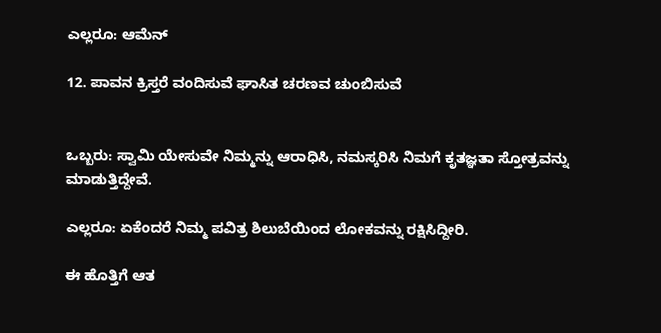ಎಲ್ಲರೂ: ಆಮೆನ್

12. ಪಾವನ ಕ್ರಿಸ್ತರೆ ವಂದಿಸುವೆ ಘಾಸಿತ ಚರಣವ ಚುಂಬಿಸುವೆ


ಒಬ್ಬರು: ಸ್ವಾಮಿ ಯೇಸುವೇ ನಿಮ್ಮನ್ನು ಆರಾಧಿಸಿ, ನಮಸ್ಕರಿಸಿ ನಿಮಗೆ ಕೃತಜ್ಞತಾ ಸ್ತೋತ್ರವನ್ನು ಮಾಡುತ್ತಿದ್ದೇವೆ.

ಎಲ್ಲರೂ: ಏಕೆಂದರೆ ನಿಮ್ಮ ಪವಿತ್ರ ಶಿಲುಬೆಯಿಂದ ಲೋಕವನ್ನು ರಕ್ಷಿಸಿದ್ದೀರಿ.

ಈ ಹೊತ್ತಿಗೆ ಆತ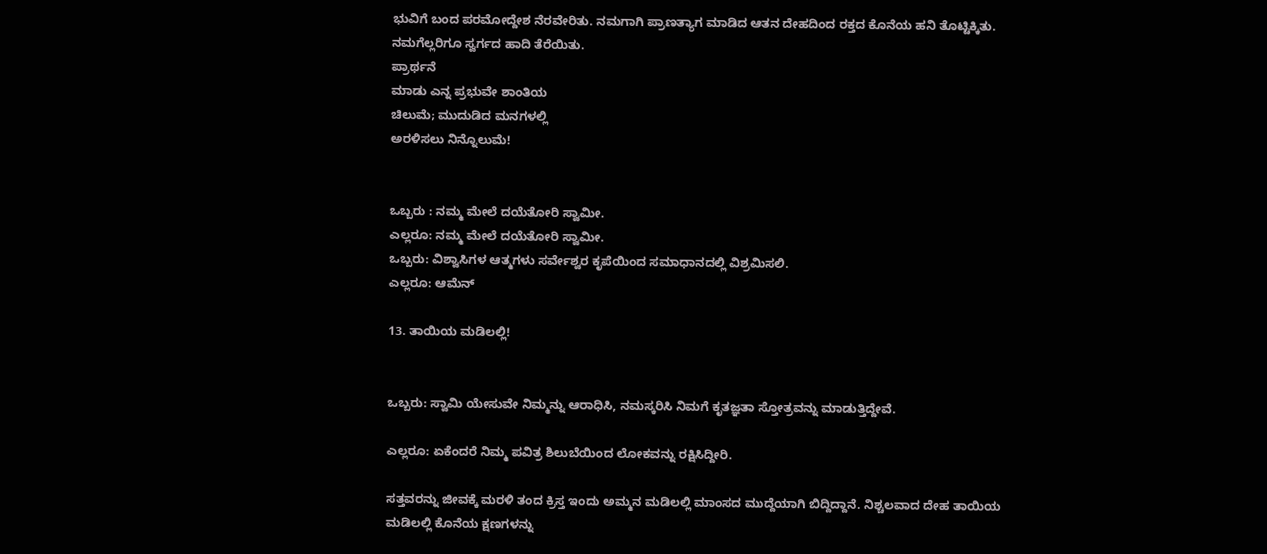ಭುವಿಗೆ ಬಂದ ಪರಮೋದ್ದೇಶ ನೆರವೇರಿತು. ನಮಗಾಗಿ ಪ್ರಾಣತ್ಯಾಗ ಮಾಡಿದ ಆತನ ದೇಹದಿಂದ ರಕ್ತದ ಕೊನೆಯ ಹನಿ ತೊಟ್ಟಿಕ್ಕಿತು. ನಮಗೆಲ್ಲರಿಗೂ ಸ್ವರ್ಗದ ಹಾದಿ ತೆರೆಯಿತು.
ಪ್ರಾರ್ಥನೆ
ಮಾಡು ಎನ್ನ ಪ್ರಭುವೇ ಶಾಂತಿಯ
ಚಿಲುಮೆ; ಮುದುಡಿದ ಮನಗಳಲ್ಲಿ
ಅರಳಿಸಲು ನಿನ್ನೊಲುಮೆ!


ಒಬ್ಬರು : ನಮ್ಮ ಮೇಲೆ ದಯೆತೋರಿ ಸ್ವಾಮೀ.
ಎಲ್ಲರೂ: ನಮ್ಮ ಮೇಲೆ ದಯೆತೋರಿ ಸ್ವಾಮೀ.
ಒಬ್ಬರು: ವಿಶ್ವಾಸಿಗಳ ಆತ್ಮಗಳು ಸರ್ವೇಶ್ವರ ಕೃಪೆಯಿಂದ ಸಮಾಧಾನದಲ್ಲಿ ವಿಶ್ರಮಿಸಲಿ.
ಎಲ್ಲರೂ: ಆಮೆನ್

13. ತಾಯಿಯ ಮಡಿಲಲ್ಲಿ!


ಒಬ್ಬರು: ಸ್ವಾಮಿ ಯೇಸುವೇ ನಿಮ್ಮನ್ನು ಆರಾಧಿಸಿ, ನಮಸ್ಕರಿಸಿ ನಿಮಗೆ ಕೃತಜ್ಞತಾ ಸ್ತೋತ್ರವನ್ನು ಮಾಡುತ್ತಿದ್ದೇವೆ.

ಎಲ್ಲರೂ: ಏಕೆಂದರೆ ನಿಮ್ಮ ಪವಿತ್ರ ಶಿಲುಬೆಯಿಂದ ಲೋಕವನ್ನು ರಕ್ಷಿಸಿದ್ದೀರಿ.

ಸತ್ತವರನ್ನು ಜೀವಕ್ಕೆ ಮರಳಿ ತಂದ ಕ್ರಿಸ್ತ ಇಂದು ಅಮ್ಮನ ಮಡಿಲಲ್ಲಿ ಮಾಂಸದ ಮುದ್ದೆಯಾಗಿ ಬಿದ್ದಿದ್ದಾನೆ. ನಿಶ್ಚಲವಾದ ದೇಹ ತಾಯಿಯ ಮಡಿಲಲ್ಲಿ ಕೊನೆಯ ಕ್ಷಣಗಳನ್ನು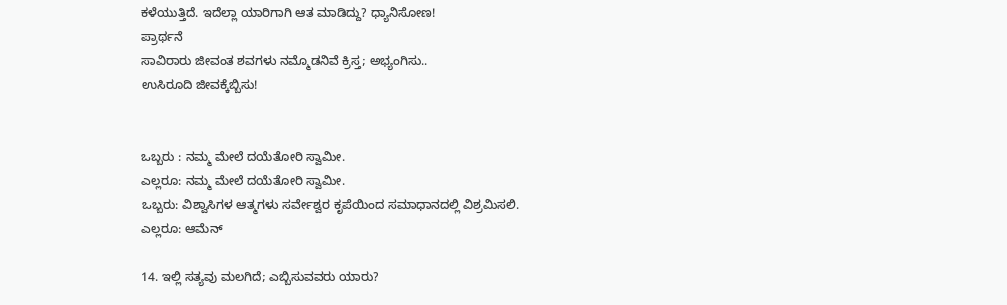ಕಳೆಯುತ್ತಿದೆ. ಇದೆಲ್ಲಾ ಯಾರಿಗಾಗಿ ಆತ ಮಾಡಿದ್ದು? ಧ್ಯಾನಿಸೋಣ!
ಪ್ರಾರ್ಥನೆ
ಸಾವಿರಾರು ಜೀವಂತ ಶವಗಳು ನಮ್ಮೊಡನಿವೆ ಕ್ರಿಸ್ತ; ಅಭ್ಯಂಗಿಸು..
ಉಸಿರೂದಿ ಜೀವಕ್ಕೆಬ್ಬಿಸು!


ಒಬ್ಬರು : ನಮ್ಮ ಮೇಲೆ ದಯೆತೋರಿ ಸ್ವಾಮೀ.
ಎಲ್ಲರೂ: ನಮ್ಮ ಮೇಲೆ ದಯೆತೋರಿ ಸ್ವಾಮೀ.
ಒಬ್ಬರು: ವಿಶ್ವಾಸಿಗಳ ಆತ್ಮಗಳು ಸರ್ವೇಶ್ವರ ಕೃಪೆಯಿಂದ ಸಮಾಧಾನದಲ್ಲಿ ವಿಶ್ರಮಿಸಲಿ.
ಎಲ್ಲರೂ: ಆಮೆನ್

14. ಇಲ್ಲಿ ಸತ್ಯವು ಮಲಗಿದೆ; ಎಬ್ಬಿಸುವವರು ಯಾರು?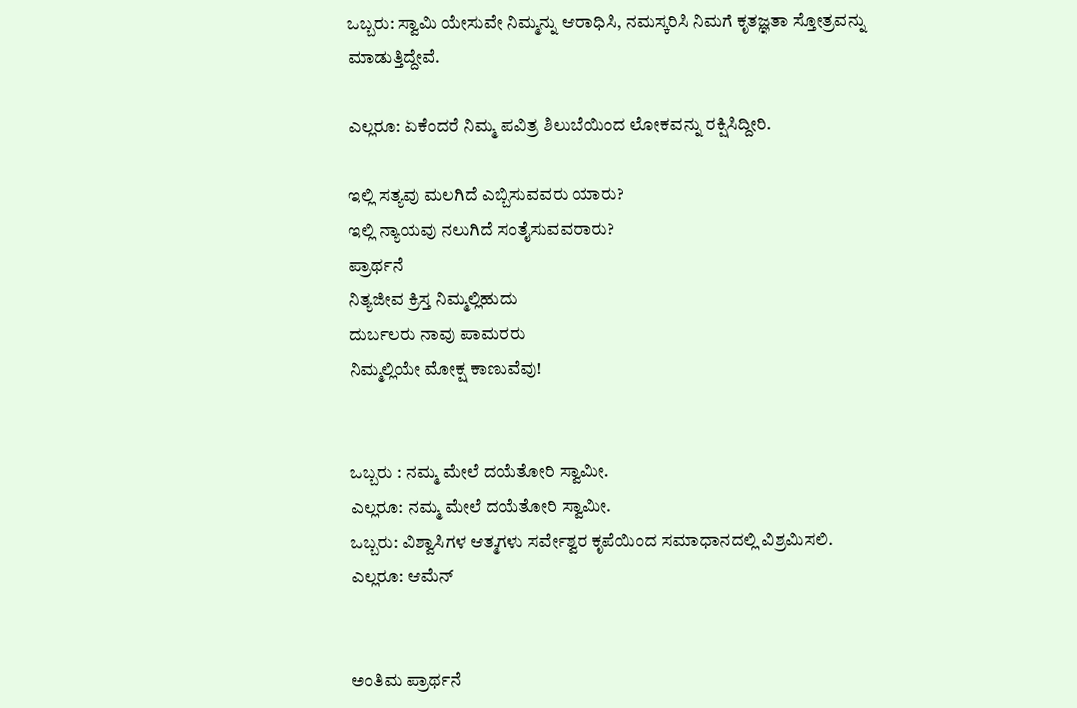ಒಬ್ಬರು: ಸ್ವಾಮಿ ಯೇಸುವೇ ನಿಮ್ಮನ್ನು ಆರಾಧಿಸಿ, ನಮಸ್ಕರಿಸಿ ನಿಮಗೆ ಕೃತಜ್ಞತಾ ಸ್ತೋತ್ರವನ್ನು ಮಾಡುತ್ತಿದ್ದೇವೆ.

ಎಲ್ಲರೂ: ಏಕೆಂದರೆ ನಿಮ್ಮ ಪವಿತ್ರ ಶಿಲುಬೆಯಿಂದ ಲೋಕವನ್ನು ರಕ್ಷಿಸಿದ್ದೀರಿ.

ಇಲ್ಲಿ ಸತ್ಯವು ಮಲಗಿದೆ ಎಬ್ಬಿಸುವವರು ಯಾರು?
ಇಲ್ಲಿ ನ್ಯಾಯವು ನಲುಗಿದೆ ಸಂತೈಸುವವರಾರು?
ಪ್ರಾರ್ಥನೆ
ನಿತ್ಯಜೀವ ಕ್ರಿಸ್ತ ನಿಮ್ಮಲ್ಲಿಹುದು
ದುರ್ಬಲರು ನಾವು ಪಾಮರರು
ನಿಮ್ಮಲ್ಲಿಯೇ ಮೋಕ್ಷ ಕಾಣುವೆವು!


ಒಬ್ಬರು : ನಮ್ಮ ಮೇಲೆ ದಯೆತೋರಿ ಸ್ವಾಮೀ.
ಎಲ್ಲರೂ: ನಮ್ಮ ಮೇಲೆ ದಯೆತೋರಿ ಸ್ವಾಮೀ.
ಒಬ್ಬರು: ವಿಶ್ವಾಸಿಗಳ ಆತ್ಮಗಳು ಸರ್ವೇಶ್ವರ ಕೃಪೆಯಿಂದ ಸಮಾಧಾನದಲ್ಲಿ ವಿಶ್ರಮಿಸಲಿ.
ಎಲ್ಲರೂ: ಆಮೆನ್


ಅಂತಿಮ ಪ್ರಾರ್ಥನೆ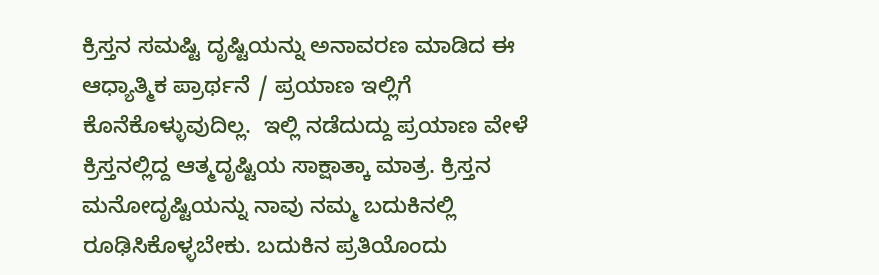ಕ್ರಿಸ್ತನ ಸಮಷ್ಟಿ ದೃಷ್ಟಿಯನ್ನು ಅನಾವರಣ ಮಾಡಿದ ಈ ಆಧ್ಯಾತ್ಮಿಕ ಪ್ರಾರ್ಥನೆ / ಪ್ರಯಾಣ ಇಲ್ಲಿಗೆ ಕೊನೆಕೊಳ್ಳುವುದಿಲ್ಲ.  ಇಲ್ಲಿ ನಡೆದುದ್ದು ಪ್ರಯಾಣ ವೇಳೆ ಕ್ರಿಸ್ತನಲ್ಲಿದ್ದ ಆತ್ಮದೃಷ್ಟಿಯ ಸಾಕ್ಷಾತ್ಕಾ ಮಾತ್ರ. ಕ್ರಿಸ್ತನ ಮನೋದೃಷ್ಟಿಯನ್ನು ನಾವು ನಮ್ಮ ಬದುಕಿನಲ್ಲಿ ರೂಢಿಸಿಕೊಳ್ಳಬೇಕು. ಬದುಕಿನ ಪ್ರತಿಯೊಂದು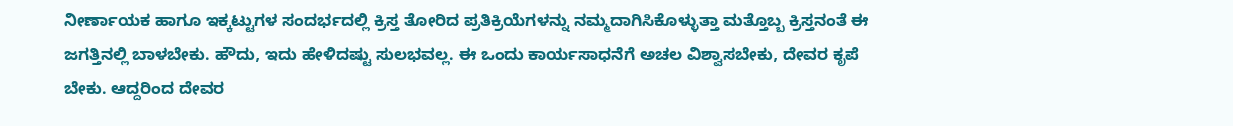ನೀರ್ಣಾಯಕ ಹಾಗೂ ಇಕ್ಕಟ್ಟುಗಳ ಸಂದರ್ಭದಲ್ಲಿ ಕ್ರಿಸ್ತ ತೋರಿದ ಪ್ರತಿಕ್ರಿಯೆಗಳನ್ನು ನಮ್ಮದಾಗಿಸಿಕೊಳ್ಳುತ್ತಾ ಮತ್ತೊಬ್ಬ ಕ್ರಿಸ್ತನಂತೆ ಈ ಜಗತ್ತಿನಲ್ಲಿ ಬಾಳಬೇಕು. ಹೌದು, ಇದು ಹೇಳಿದಷ್ಟು ಸುಲಭವಲ್ಲ. ಈ ಒಂದು ಕಾರ್ಯಸಾಧನೆಗೆ ಅಚಲ ವಿಶ್ವಾಸಬೇಕು, ದೇವರ ಕೃಪೆ ಬೇಕು. ಆದ್ದರಿಂದ ದೇವರ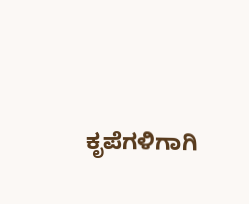ಕೃಪೆಗಳಿಗಾಗಿ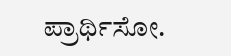ಪ್ರಾರ್ಥಿಸೋ.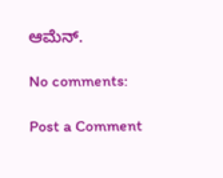ಆಮೆನ್.

No comments:

Post a Comment